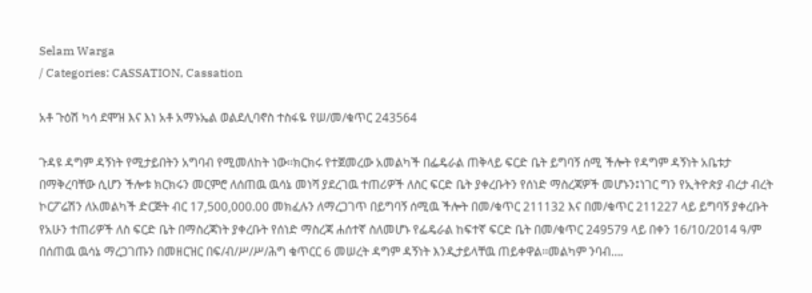Selam Warga
/ Categories: CASSATION, Cassation

አቶ ጉዕሽ ካሳ ደሞዝ እና እነ አቶ አማኑኤል ወልደሊባኖስ ተስፋዬ የሠ/መ/ቁጥር 243564

ጉዳዩ ዳግም ዳኝነት የሚታይበትን አግባብ የሚመለከት ነው፡፡ክርክሩ የተጀመረው አመልካች በፌዴራል ጠቅላይ ፍርድ ቤት ይግባኝ ሰሚ ችሎት የዳግም ዳኝነት አቤቱታ በማቅረባቸው ሲሆን ችሎቱ ክርክሩን መርምሮ ለሰጠዉ ዉሳኔ መነሻ ያደረገዉ ተጠሪዎች ለስር ፍርድ ቤት ያቀረቡትን የሰነድ ማስረጃዎች መሆኑን፤ነገር ግን የኢትዮጵያ ብረታ ብረት ኮርፖሬሽን ለአመልካች ድርጅት ብር 17,500,000.00 መክፈሉን ለማረጋገጥ በይግባኝ ሰሚዉ ችሎት በመ/ቁጥር 211132 እና በመ/ቁጥር 211227 ላይ ይግባኝ ያቀረቡት የአሁን ተጠሪዎች ለስ ፍርድ ቤት በማስረጃነት ያቀረቡት የሰነድ ማስረጃ ሐሰተኛ ስለመሆኑ የፌዴራል ከፍተኛ ፍርድ ቤት በመ/ቁጥር 249579 ላይ በቀን 16/10/2014 ዓ/ም በሰጠዉ ዉሳኔ ማረጋገጡን በመዘርዝር በፍ/ብ/ሥ/ሥ/ሕግ ቁጥርር 6 መሠረት ዳግም ዳኝነት እንዲታይላቸዉ ጠይቀዋል፡፡መልካም ንባብ….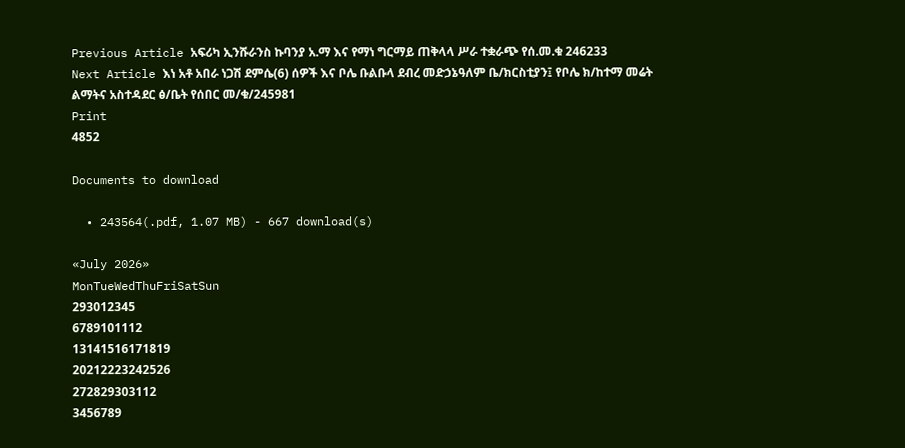Previous Article አፍሪካ ኢንሹራንስ ኩባንያ አ.ማ እና የማነ ግርማይ ጠቅላላ ሥራ ተቋራጭ የሰ.መ.ቁ 246233
Next Article እነ አቶ አበራ ነጋሽ ደምሴ(6) ሰዎች እና ቦሌ ቡልቡላ ደብረ መድኃኔዓለም ቤ/ክርስቲያን፤ የቦሌ ክ/ከተማ መሬት ልማትና አስተዳደር ፅ/ቤት የሰበር መ/ቁ/245981
Print
4852

Documents to download

  • 243564(.pdf, 1.07 MB) - 667 download(s)

«July 2026»
MonTueWedThuFriSatSun
293012345
6789101112
13141516171819
20212223242526
272829303112
3456789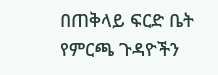በጠቅላይ ፍርድ ቤት የምርጫ ጉዳዮችን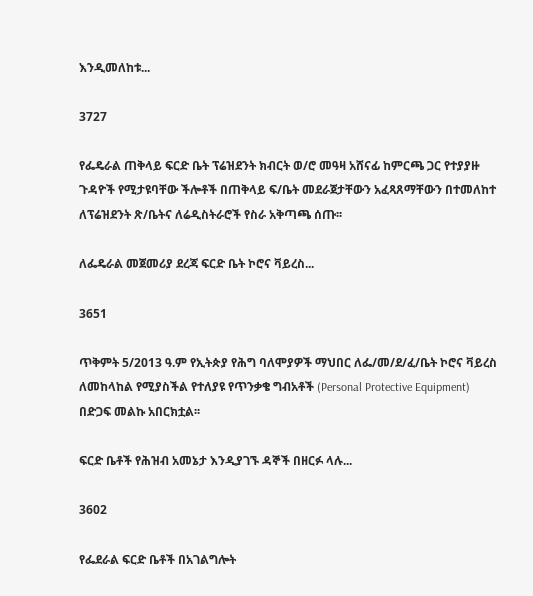እንዲመለከቱ...

3727

የፌዴራል ጠቅላይ ፍርድ ቤት ፕሬዝደንት ክብርት ወ/ሮ መዓዛ አሸናፊ ከምርጫ ጋር የተያያዙ ጉዳዮች የሚታዩባቸው ችሎቶች በጠቅላይ ፍ/ቤት መደራጀታቸውን አፈጻጸማቸውን በተመለከተ ለፕሬዝደንት ጽ/ቤትና ለሬዲስትራሮች የስራ አቅጣጫ ሰጡ፡፡

ለፌዴራል መጀመሪያ ደረጃ ፍርድ ቤት ኮሮና ቫይረስ...

3651

ጥቅምት 5/2013 ዓ.ም የኢትጵያ የሕግ ባለሞያዎች ማህበር ለፌ/መ/ደ/ፈ/ቤት ኮሮና ቫይረስ ለመከላከል የሚያስችል የተለያዩ የጥንቃቄ ግብአቶች (Personal Protective Equipment) በድጋፍ መልኩ አበርክቷል፡፡

ፍርድ ቤቶች የሕዝብ አመኔታ እንዲያገኙ ዳኞች በዘርፉ ላሉ...

3602

የፌደራል ፍርድ ቤቶች በአገልግሎት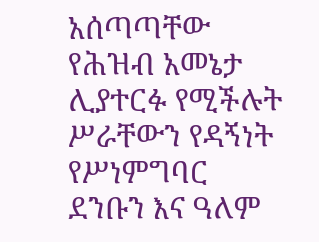አሰጣጣቸው የሕዝብ አመኔታ ሊያተርፉ የሚችሉት ሥራቸውን የዳኝነት የሥነምግባር ደንቡን እና ዓለም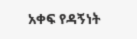አቀፍ የዳኝነት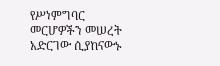የሥነምግባር መርሆዎችን መሠረት አድርገው ሲያከናውኑ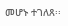መሆኑ ተገለጸ፡፡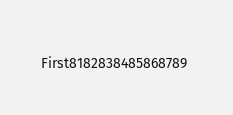First8182838485868789